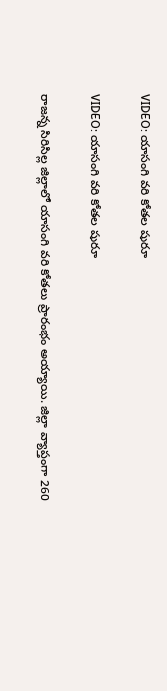VIDEO: యాసంగి వరి కోతల షురూ

VIDEO: యాసంగి వరి కోతల షురూ

రాజన్న సిరిసిల్ల జిల్లాలో యాసంగి వరి కోతలు ప్రారంభం అయ్యాయి. జిల్లా వ్యాప్తంగా 260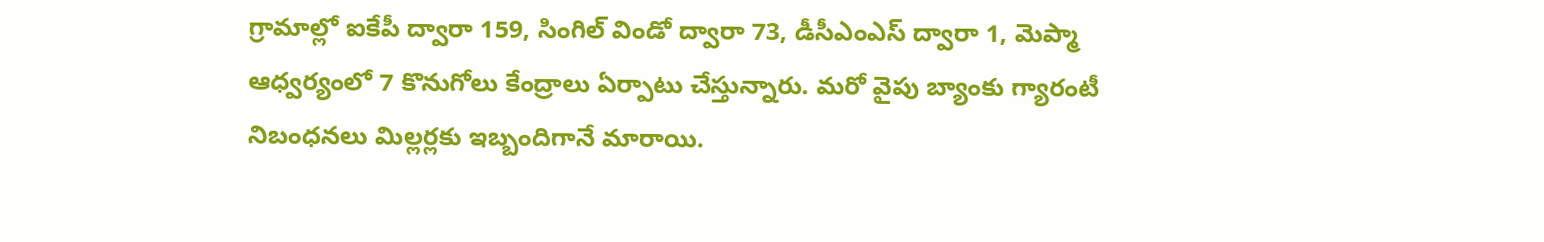గ్రామాల్లో ఐకేపీ ద్వారా 159, సింగిల్ విండో ద్వారా 73, డీసీఎంఎస్ ద్వారా 1, మెప్మా ఆధ్వర్యంలో 7 కొనుగోలు కేంద్రాలు ఏర్పాటు చేస్తున్నారు. మరో వైపు బ్యాంకు గ్యారంటీ నిబంధనలు మిల్లర్లకు ఇబ్బందిగానే మారాయి.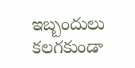ఇబ్బందులు కలగకుండా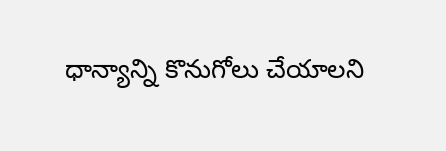ధాన్యాన్ని కొనుగోలు చేయాలని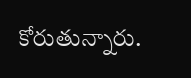కోరుతున్నారు.